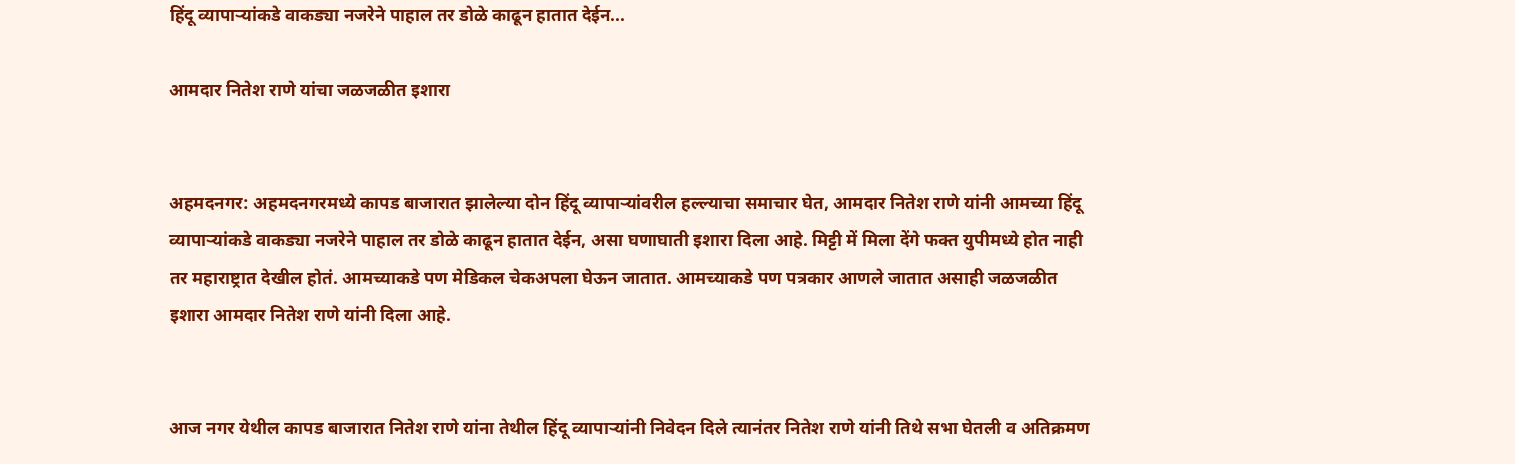हिंदू व्यापाऱ्यांकडे वाकड्या नजरेने पाहाल तर डोळे काढून हातात देईन...

आमदार नितेश राणे यांचा जळजळीत इशारा


अहमदनगर: अहमदनगरमध्ये कापड बाजारात झालेल्या दोन हिंदू व्यापाऱ्यांवरील हल्ल्याचा समाचार घेत, आमदार नितेश राणे यांनी आमच्या हिंदू व्यापाऱ्यांकडे वाकड्या नजरेने पाहाल तर डोळे काढून हातात देईन, असा घणाघाती इशारा दिला आहे. मिट्टी में मिला देंगे फक्त युपीमध्ये होत नाही तर महाराष्ट्रात देखील होतं. आमच्याकडे पण मेडिकल चेकअपला घेऊन जातात. आमच्याकडे पण पत्रकार आणले जातात असाही जळजळीत इशारा आमदार नितेश राणे यांनी दिला आहे.


आज नगर येथील कापड बाजारात नितेश राणे यांना तेथील हिंदू व्यापाऱ्यांनी निवेदन दिले त्यानंतर नितेश राणे यांनी तिथे सभा घेतली व अतिक्रमण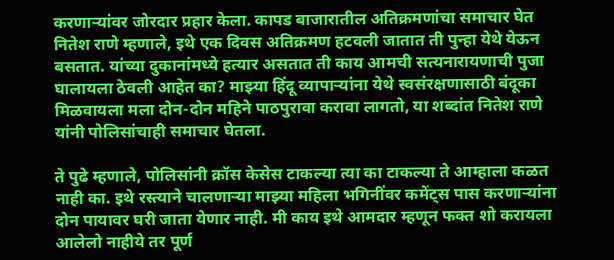करणाऱ्यांवर जोरदार प्रहार केला. कापड बाजारातील अतिक्रमणांचा समाचार घेत नितेश राणे म्हणाले, इथे एक दिवस अतिक्रमण हटवली जातात ती पुन्हा येथे येऊन बसतात. यांच्या दुकानांमध्ये हत्यार असतात ती काय आमची सत्यनारायणाची पुजा घालायला ठेवली आहेत का? माझ्या हिंदू व्यापाऱ्यांना येथे स्वसंरक्षणासाठी बंदूका मिळवायला मला दोन-दोन महिने पाठपुरावा करावा लागतो, या शब्दांत नितेश राणे यांनी पोलिसांचाही समाचार घेतला.

ते पुढे म्हणाले, पोलिसांनी क्रॉस केसेस टाकल्या त्या का टाकल्या ते आम्हाला कळत नाही का. इथे रस्त्याने चालणाऱ्या माझ्या महिला भगिनींवर कमेंट्स पास करणाऱ्यांना दोन पायावर घरी जाता येणार नाही. मी काय इथे आमदार म्हणून फक्त शो करायला आलेलो नाहीये तर पूर्ण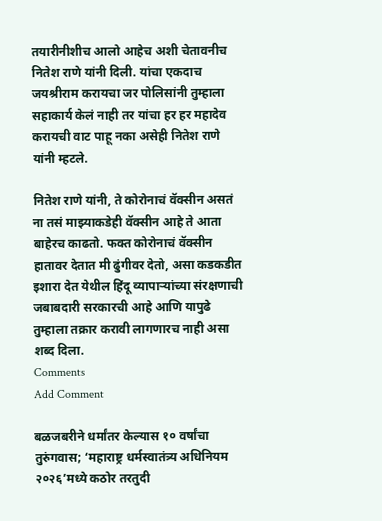तयारीनीशीच आलो आहेच अशी चेतावनीच नितेश राणे यांनी दिली. यांचा एकदाच जयश्रीराम करायचा जर पोलिसांनी तुम्हाला सहाकार्य केलं नाही तर यांचा हर हर महादेव करायची वाट पाहू नका असेही नितेश राणे यांनी म्हटले.

नितेश राणे यांनी, ते कोरोनाचं वॅक्सीन असतं ना तसं माझ्याकडेही वॅक्सीन आहे ते आता बाहेरच काढतो. फक्त कोरोनाचं वॅक्सीन हातावर देतात मी ढुंगीवर देतो, असा कडकडीत इशारा देत येथील हिंदू व्यापाऱ्यांच्या संरक्षणाची जबाबदारी सरकारची आहे आणि यापुढे तुम्हाला तक्रार करावी लागणारच नाही असा शब्द दिला.
Comments
Add Comment

बळजबरीने धर्मांतर केल्यास १० वर्षांचा तुरुंगवास; ‘महाराष्ट्र धर्मस्वातंत्र्य अधिनियम २०२६’मध्ये कठोर तरतुदी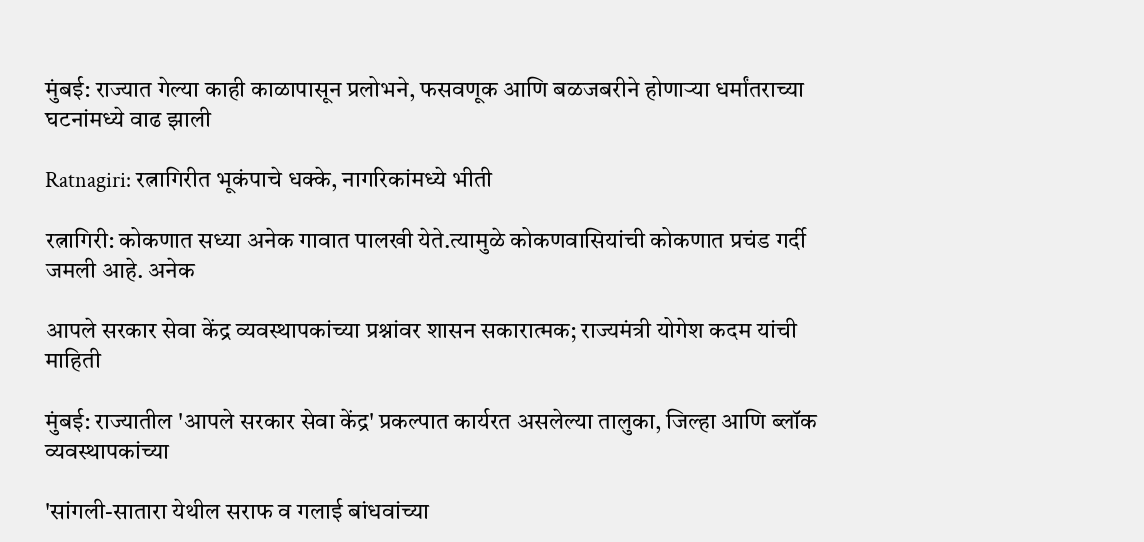मुंबई: राज्यात गेल्या काही काळापासून प्रलोभने, फसवणूक आणि बळजबरीने होणाऱ्या धर्मांतराच्या घटनांमध्ये वाढ झाली

Ratnagiri: रत्नागिरीत भूकंपाचे धक्के, नागरिकांमध्ये भीती

रत्नागिरी: कोकणात सध्या अनेक गावात पालखी येते.त्यामुळे कोकणवासियांची कोकणात प्रचंड गर्दी जमली आहे. अनेक

आपले सरकार सेवा केंद्र व्यवस्थापकांच्या प्रश्नांवर शासन सकारात्मक; राज्यमंत्री योगेश कदम यांची माहिती

मुंबई: राज्यातील 'आपले सरकार सेवा केंद्र' प्रकल्पात कार्यरत असलेल्या तालुका, जिल्हा आणि ब्लॉक व्यवस्थापकांच्या

'सांगली-सातारा येथील सराफ व गलाई बांधवांच्या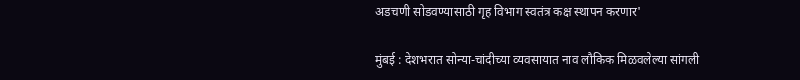अडचणी सोडवण्यासाठी गृह विभाग स्वतंत्र कक्ष स्थापन करणार'

मुंबई : देशभरात सोन्या-चांदीच्या व्यवसायात नाव लौकिक मिळवलेल्या सांगली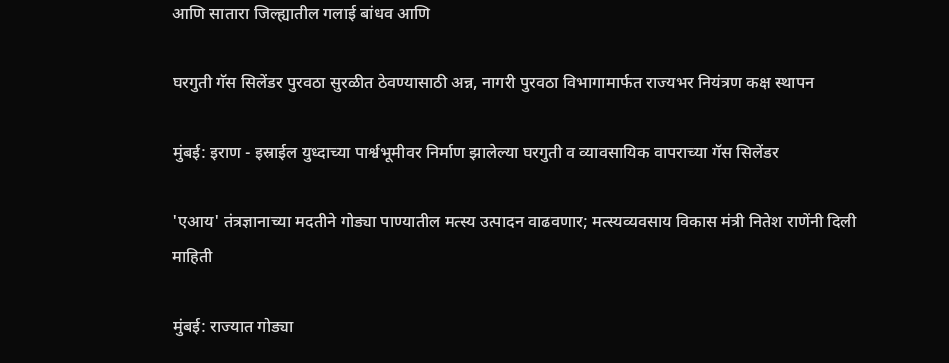आणि सातारा जिल्ह्यातील गलाई बांधव आणि

घरगुती गॅस सिलेंडर पुरवठा सुरळीत ठेवण्यासाठी अन्न, नागरी पुरवठा विभागामार्फत राज्यभर नियंत्रण कक्ष स्थापन

मुंबई: इराण - इस्राईल युध्दाच्या पार्श्वभूमीवर निर्माण झालेल्या घरगुती व व्यावसायिक वापराच्या गॅस सिलेंडर

'एआय' तंत्रज्ञानाच्या मदतीने गोड्या पाण्यातील मत्स्य उत्पादन वाढवणार; मत्स्यव्यवसाय विकास मंत्री नितेश राणेंनी दिली माहिती

मुंबई: राज्यात गोड्या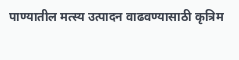पाण्यातील मत्स्य उत्पादन वाढवण्यासाठी कृत्रिम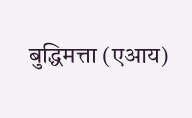बुद्धिमत्ता (एआय)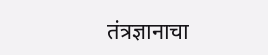तंत्रज्ञानाचा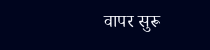वापर सुरू